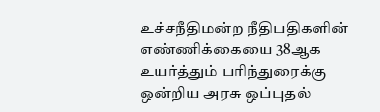உச்சநீதிமன்ற நீதிபதிகளின் எண்ணிக்கையை 38ஆக உயர்த்தும் பரிந்துரைக்கு ஒன்றிய அரசு ஒப்புதல்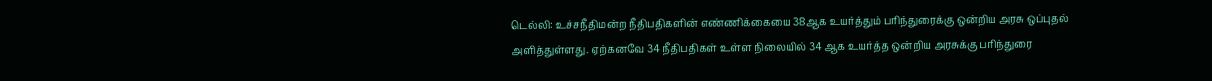டெல்லி: உச்சநீதிமன்ற நீதிபதிகளின் எண்ணிக்கையை 38ஆக உயர்த்தும் பரிந்துரைக்கு ஒன்றிய அரசு ஒப்புதல் அளித்துள்ளது. ஏற்கனவே 34 நீதிபதிகள் உள்ள நிலையில் 34 ஆக உயர்த்த ஒன்றிய அரசுக்கு பரிந்துரை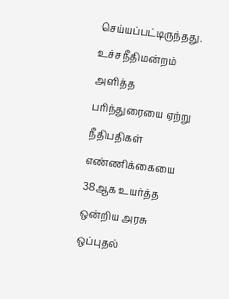செய்யப்பட்டிருந்தது. உச்சநீதிமன்றம் அளித்த பரிந்துரையை ஏற்று நீதிபதிகள் எண்ணிக்கையை 38ஆக உயர்த்த ஒன்றிய அரசு ஒப்புதல்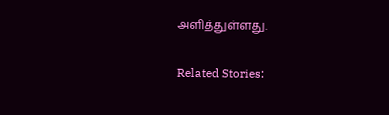அளித்துள்ளது.

Related Stories: